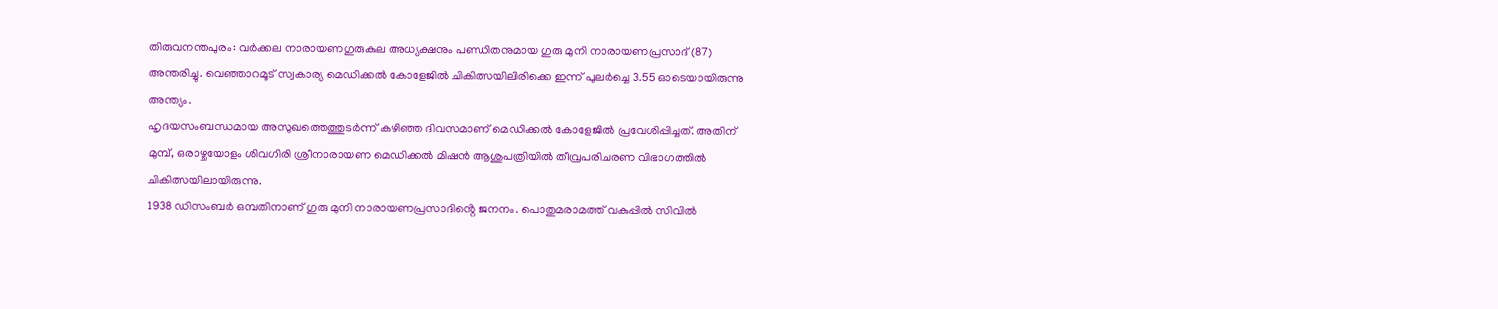തിരുവനന്തപുരം: വർക്കല നാരായണഗുരുകുല അധ്യക്ഷനും പണ്ഡിതനുമായ ഗുരു മുനി നാരായണപ്രസാദ് (87) അന്തരിച്ചു. വെഞ്ഞാറമൂട് സ്വകാര്യ മെഡിക്കൽ കോളേജിൽ ചികിത്സയിലിരിക്കെ ഇന്ന് പുലർച്ചെ 3.55 ഓടെയായിരുന്നു അന്ത്യം.
ഹൃദയസംബന്ധമായ അസുഖത്തെത്തുടർന്ന് കഴിഞ്ഞ ദിവസമാണ് മെഡിക്കൽ കോളേജിൽ പ്രവേശിപ്പിച്ചത്. അതിന് മുമ്പ്, ഒരാഴ്ചയോളം ശിവഗിരി ശ്രീനാരായണ മെഡിക്കൽ മിഷൻ ആശുപത്രിയിൽ തീവ്രപരിചരണ വിഭാഗത്തിൽ ചികിത്സയിലായിരുന്നു.
1938 ഡിസംബർ ഒമ്പതിനാണ് ഗുരു മുനി നാരായണപ്രസാദിൻ്റെ ജനനം. പൊതുമരാമത്ത് വകുപ്പിൽ സിവിൽ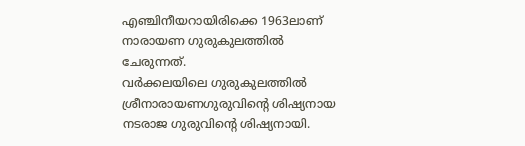എഞ്ചിനീയറായിരിക്കെ 1963ലാണ് നാരായണ ഗുരുകുലത്തിൽ ചേരുന്നത്.
വർക്കലയിലെ ഗുരുകുലത്തിൽ ശ്രീനാരായണഗുരുവിൻ്റെ ശിഷ്യനായ നടരാജ ഗുരുവിന്റെ ശിഷ്യനായി.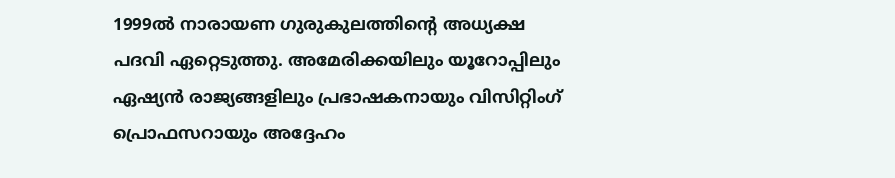1999ൽ നാരായണ ഗുരുകുലത്തിന്റെ അധ്യക്ഷ പദവി ഏറ്റെടുത്തു. അമേരിക്കയിലും യൂറോപ്പിലും ഏഷ്യൻ രാജ്യങ്ങളിലും പ്രഭാഷകനായും വിസിറ്റിംഗ് പ്രൊഫസറായും അദ്ദേഹം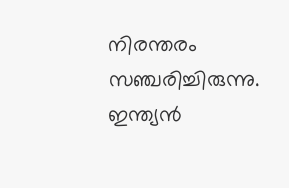നിരന്തരം സഞ്ചരിച്ചിരുന്നു. ഇന്ത്യൻ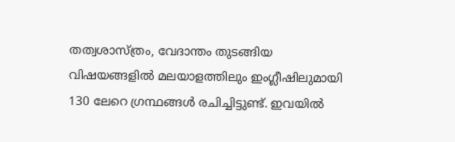തത്വശാസ്ത്രം, വേദാന്തം തുടങ്ങിയ വിഷയങ്ങളിൽ മലയാളത്തിലും ഇംഗ്ലീഷിലുമായി 130 ലേറെ ഗ്രന്ഥങ്ങൾ രചിച്ചിട്ടുണ്ട്. ഇവയിൽ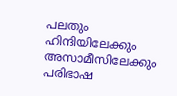പലതും ഹിന്ദിയിലേക്കും അസാമീസിലേക്കും പരിഭാഷ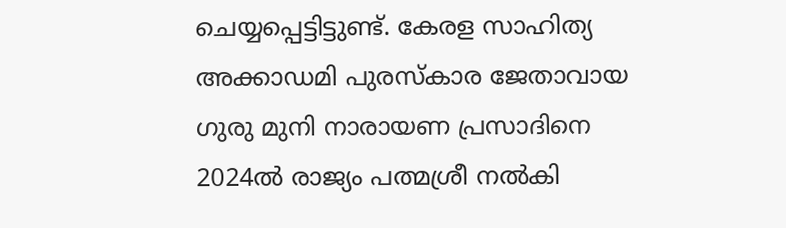ചെയ്യപ്പെട്ടിട്ടുണ്ട്. കേരള സാഹിത്യ അക്കാഡമി പുരസ്കാര ജേതാവായ ഗുരു മുനി നാരായണ പ്രസാദിനെ 2024ൽ രാജ്യം പത്മശ്രീ നൽകി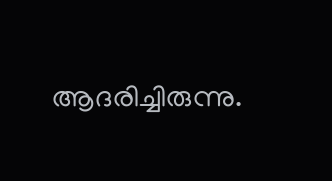ആദരിച്ചിരുന്നു.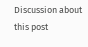Discussion about this post